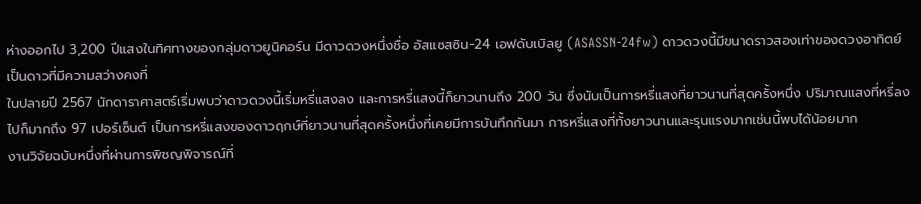ห่างออกไป 3,200 ปีแสงในทิศทางของกลุ่มดาวยูนิคอร์น มีดาวดวงหนึ่งชื่อ อัสแซสซิน-24 เอฟดับเบิลยู (ASASSN-24fw) ดาวดวงนี้มีขนาดราวสองเท่าของดวงอาทิตย์ เป็นดาวที่มีความสว่างคงที่
ในปลายปี 2567 นักดาราศาสตร์เริ่มพบว่าดาวดวงนี้เริ่มหรี่แสงลง และการหรี่แสงนี้ก็ยาวนานถึง 200 วัน ซึ่งนับเป็นการหรี่แสงที่ยาวนานที่สุดครั้งหนึ่ง ปริมาณแสงที่หรี่ลงไปก็มากถึง 97 เปอร์เซ็นต์ เป็นการหรี่แสงของดาวฤกษ์ที่ยาวนานที่สุดครั้งหนึ่งที่เคยมีการบันทึกกันมา การหรี่แสงที่ทั้งยาวนานและรุนแรงมากเช่นนี้พบได้น้อยมาก
งานวิจัยฉบับหนึ่งที่ผ่านการพิชญพิจารณ์ที่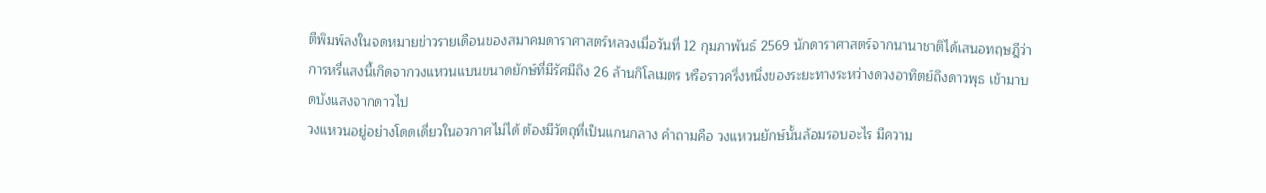ตีพิมพ์ลงในจดหมายข่าวรายเดือนของสมาคมดาราศาสตร์หลวงเมื่อวันที่ 12 กุมภาพันธ์ 2569 นักดาราศาสตร์จากนานาชาติได้เสนอทฤษฎีว่า การหรี่แสงนี้เกิดจากวงแหวนแบนขนาดยักษ์ที่มีรัศมีถึง 26 ล้านกิโลเมตร หรือราวครึ่งหนึ่งของระยะทางระหว่างดวงอาทิตย์ถึงดาวพุธ เข้ามาบดบังแสงจากดาวไป
วงแหวนอยู่อย่างโดดเดี่ยวในอวกาศไม่ได้ ต้องมีวัตถุที่เป็นแกนกลาง คำถามคือ วงแหวนยักษ์นั้นล้อมรอบอะไร มีความ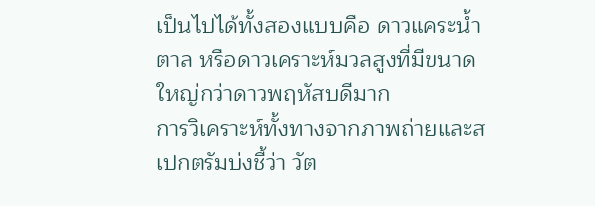เป็นไปได้ทั้งสองแบบคือ ดาวแคระน้ำตาล หรือดาวเคราะห์มวลสูงที่มีขนาดใหญ่กว่าดาวพฤหัสบดีมาก
การวิเคราะห์ทั้งทางจากภาพถ่ายและสเปกตรัมบ่งชี้ว่า วัต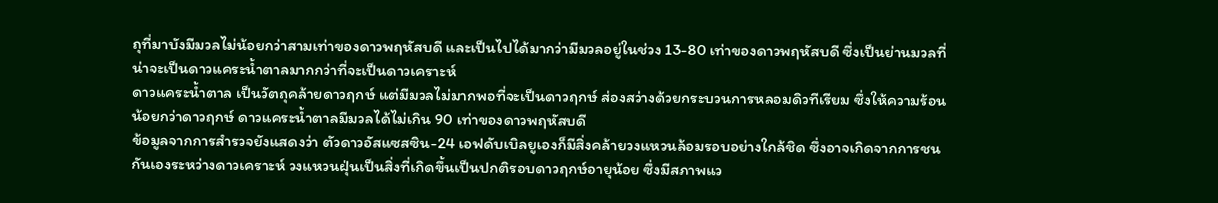ถุที่มาบังมีมวลไม่น้อยกว่าสามเท่าของดาวพฤหัสบดี และเป็นไปได้มากว่ามีมวลอยู่ในช่วง 13-80 เท่าของดาวพฤหัสบดี ซึ่งเป็นย่านมวลที่น่าจะเป็นดาวแคระน้ำตาลมากกว่าที่จะเป็นดาวเคราะห์
ดาวแคระน้ำตาล เป็นวัตถุคล้ายดาวฤกษ์ แต่มีมวลไม่มากพอที่จะเป็นดาวฤกษ์ ส่องสว่างด้วยกระบวนการหลอมดิวทีเรียม ซึ่งให้ความร้อนน้อยกว่าดาวฤกษ์ ดาวแคระน้ำตาลมีมวลได้ไม่เกิน 90 เท่าของดาวพฤหัสบดี
ข้อมูลจากการสำรวจยังแสดงว่า ตัวดาวอัสแซสซิน-24 เอฟดับเบิลยูเองก็มีสิ่งคล้ายวงแหวนล้อมรอบอย่างใกล้ชิด ซึ่งอาจเกิดจากการชนกันเองระหว่างดาวเคราะห์ วงแหวนฝุ่นเป็นสิ่งที่เกิดขึ้นเป็นปกติรอบดาวฤกษ์อายุน้อย ซึ่งมีสภาพแว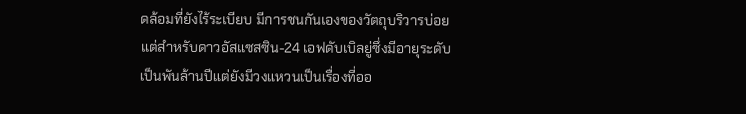ดล้อมที่ยังไร้ระเบียบ มีการชนกันเองของวัตถุบริวารบ่อย แต่สำหรับดาวอัสแซสซิน-24 เอฟดับเบิลยู่ซึ่งมีอายุระดับเป็นพันล้านปีแต่ยังมีวงแหวนเป็นเรื่องที่ออ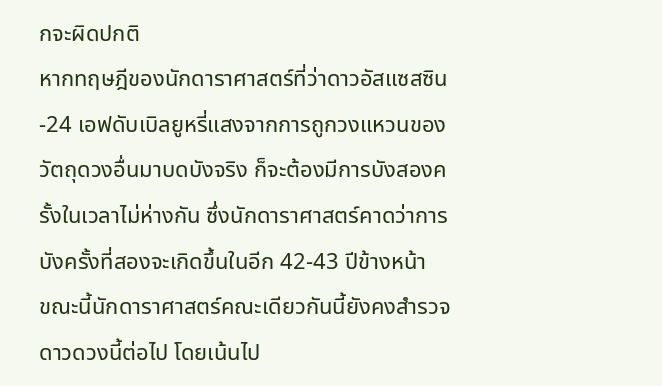กจะผิดปกติ
หากทฤษฎีของนักดาราศาสตร์ที่ว่าดาวอัสแซสซิน-24 เอฟดับเบิลยูหรี่แสงจากการถูกวงแหวนของวัตถุดวงอื่นมาบดบังจริง ก็จะต้องมีการบังสองครั้งในเวลาไม่ห่างกัน ซึ่งนักดาราศาสตร์คาดว่าการบังครั้งที่สองจะเกิดขึ้นในอีก 42-43 ปีข้างหน้า
ขณะนี้นักดาราศาสตร์คณะเดียวกันนี้ยังคงสำรวจดาวดวงนี้ต่อไป โดยเน้นไป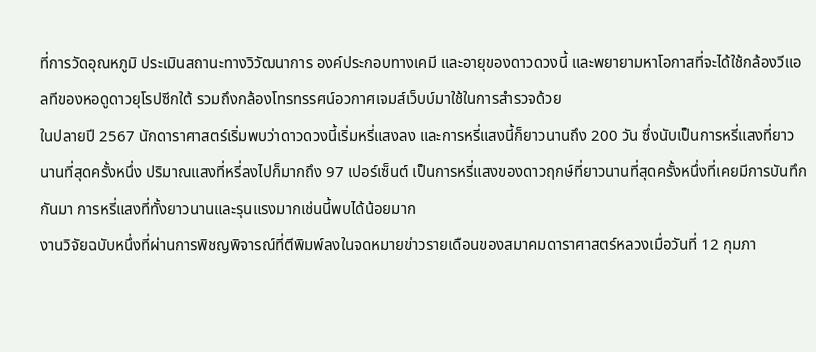ที่การวัดอุณหภูมิ ประเมินสถานะทางวิวัฒนาการ องค์ประกอบทางเคมี และอายุของดาวดวงนี้ และพยายามหาโอกาสที่จะได้ใช้กล้องวีแอลทีของหอดูดาวยุโรปซีกใต้ รวมถึงกล้องโทรทรรศน์อวกาศเจมส์เว็บบ์มาใช้ในการสำรวจด้วย
ในปลายปี 2567 นักดาราศาสตร์เริ่มพบว่าดาวดวงนี้เริ่มหรี่แสงลง และการหรี่แสงนี้ก็ยาวนานถึง 200 วัน ซึ่งนับเป็นการหรี่แสงที่ยาวนานที่สุดครั้งหนึ่ง ปริมาณแสงที่หรี่ลงไปก็มากถึง 97 เปอร์เซ็นต์ เป็นการหรี่แสงของดาวฤกษ์ที่ยาวนานที่สุดครั้งหนึ่งที่เคยมีการบันทึกกันมา การหรี่แสงที่ทั้งยาวนานและรุนแรงมากเช่นนี้พบได้น้อยมาก
งานวิจัยฉบับหนึ่งที่ผ่านการพิชญพิจารณ์ที่ตีพิมพ์ลงในจดหมายข่าวรายเดือนของสมาคมดาราศาสตร์หลวงเมื่อวันที่ 12 กุมภา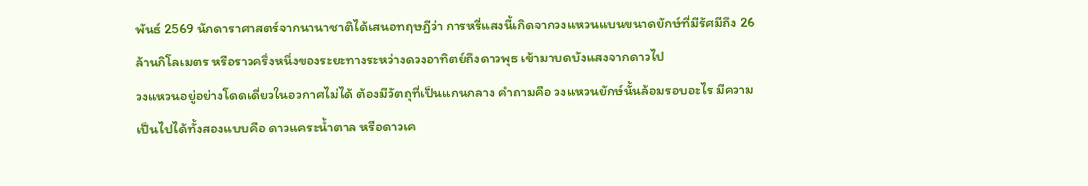พันธ์ 2569 นักดาราศาสตร์จากนานาชาติได้เสนอทฤษฎีว่า การหรี่แสงนี้เกิดจากวงแหวนแบนขนาดยักษ์ที่มีรัศมีถึง 26 ล้านกิโลเมตร หรือราวครึ่งหนึ่งของระยะทางระหว่างดวงอาทิตย์ถึงดาวพุธ เข้ามาบดบังแสงจากดาวไป
วงแหวนอยู่อย่างโดดเดี่ยวในอวกาศไม่ได้ ต้องมีวัตถุที่เป็นแกนกลาง คำถามคือ วงแหวนยักษ์นั้นล้อมรอบอะไร มีความเป็นไปได้ทั้งสองแบบคือ ดาวแคระน้ำตาล หรือดาวเค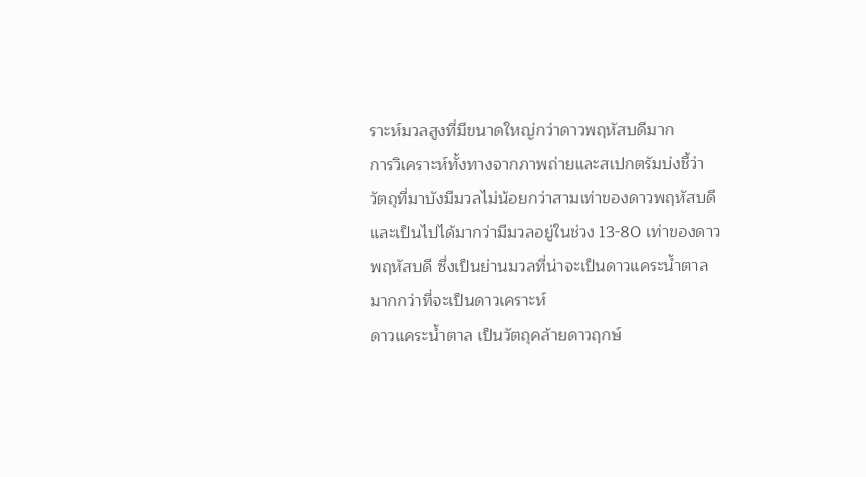ราะห์มวลสูงที่มีขนาดใหญ่กว่าดาวพฤหัสบดีมาก
การวิเคราะห์ทั้งทางจากภาพถ่ายและสเปกตรัมบ่งชี้ว่า วัตถุที่มาบังมีมวลไม่น้อยกว่าสามเท่าของดาวพฤหัสบดี และเป็นไปได้มากว่ามีมวลอยู่ในช่วง 13-80 เท่าของดาวพฤหัสบดี ซึ่งเป็นย่านมวลที่น่าจะเป็นดาวแคระน้ำตาลมากกว่าที่จะเป็นดาวเคราะห์
ดาวแคระน้ำตาล เป็นวัตถุคล้ายดาวฤกษ์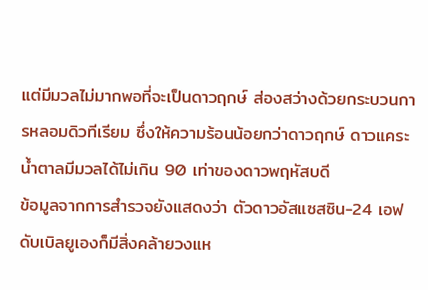แต่มีมวลไม่มากพอที่จะเป็นดาวฤกษ์ ส่องสว่างด้วยกระบวนการหลอมดิวทีเรียม ซึ่งให้ความร้อนน้อยกว่าดาวฤกษ์ ดาวแคระน้ำตาลมีมวลได้ไม่เกิน 90 เท่าของดาวพฤหัสบดี
ข้อมูลจากการสำรวจยังแสดงว่า ตัวดาวอัสแซสซิน-24 เอฟดับเบิลยูเองก็มีสิ่งคล้ายวงแห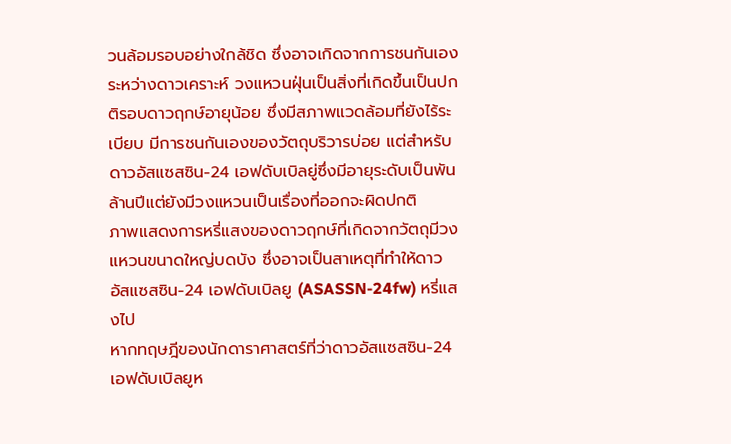วนล้อมรอบอย่างใกล้ชิด ซึ่งอาจเกิดจากการชนกันเองระหว่างดาวเคราะห์ วงแหวนฝุ่นเป็นสิ่งที่เกิดขึ้นเป็นปกติรอบดาวฤกษ์อายุน้อย ซึ่งมีสภาพแวดล้อมที่ยังไร้ระเบียบ มีการชนกันเองของวัตถุบริวารบ่อย แต่สำหรับดาวอัสแซสซิน-24 เอฟดับเบิลยู่ซึ่งมีอายุระดับเป็นพันล้านปีแต่ยังมีวงแหวนเป็นเรื่องที่ออกจะผิดปกติ
ภาพแสดงการหรี่แสงของดาวฤกษ์ที่เกิดจากวัตถุมีวงแหวนขนาดใหญ่บดบัง ซึ่งอาจเป็นสาเหตุที่ทำให้ดาวอัสแซสซิน-24 เอฟดับเบิลยู (ASASSN-24fw) หรี่แสงไป
หากทฤษฎีของนักดาราศาสตร์ที่ว่าดาวอัสแซสซิน-24 เอฟดับเบิลยูห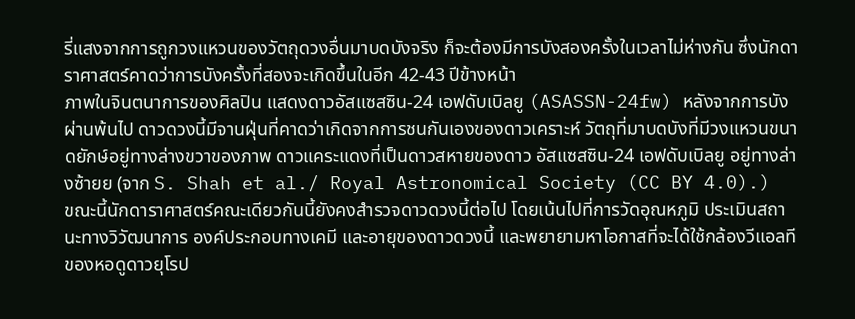รี่แสงจากการถูกวงแหวนของวัตถุดวงอื่นมาบดบังจริง ก็จะต้องมีการบังสองครั้งในเวลาไม่ห่างกัน ซึ่งนักดาราศาสตร์คาดว่าการบังครั้งที่สองจะเกิดขึ้นในอีก 42-43 ปีข้างหน้า
ภาพในจินตนาการของศิลปิน แสดงดาวอัสแซสซิน-24 เอฟดับเบิลยู (ASASSN-24fw) หลังจากการบังผ่านพ้นไป ดาวดวงนี้มีจานฝุ่นที่คาดว่าเกิดจากการชนกันเองของดาวเคราะห์ วัตถุที่มาบดบังที่มีวงแหวนขนาดยักษ์อยู่ทางล่างขวาของภาพ ดาวแคระแดงที่เป็นดาวสหายของดาว อัสแซสซิน-24 เอฟดับเบิลยู อยู่ทางล่างซ้ายย (จาก S. Shah et al./ Royal Astronomical Society (CC BY 4.0).)
ขณะนี้นักดาราศาสตร์คณะเดียวกันนี้ยังคงสำรวจดาวดวงนี้ต่อไป โดยเน้นไปที่การวัดอุณหภูมิ ประเมินสถานะทางวิวัฒนาการ องค์ประกอบทางเคมี และอายุของดาวดวงนี้ และพยายามหาโอกาสที่จะได้ใช้กล้องวีแอลทีของหอดูดาวยุโรป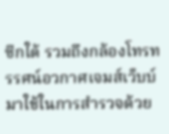ซีกใต้ รวมถึงกล้องโทรทรรศน์อวกาศเจมส์เว็บบ์มาใช้ในการสำรวจด้วย